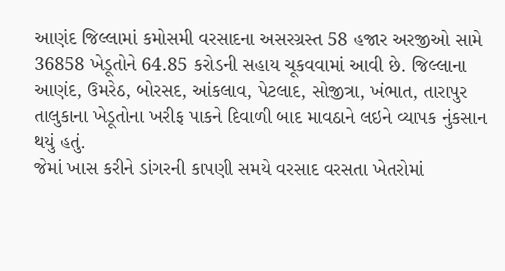આણંદ જિલ્લામાં કમોસમી વરસાદના અસરગ્રસ્ત 58 હજાર અરજીઓ સામે 36858 ખેડૂતોને 64.85 કરોડની સહાય ચૂકવવામાં આવી છે. જિલ્લાના આણંદ, ઉમરેઠ, બોરસદ, આંકલાવ, પેટલાદ, સોજીત્રા, ખંભાત, તારાપુર તાલુકાના ખેડૂતોના ખરીફ પાકને દિવાળી બાદ માવઠાને લઇને વ્યાપક નુંકસાન થયું હતું.
જેમાં ખાસ કરીને ડાંગરની કાપણી સમયે વરસાદ વરસતા ખેતરોમાં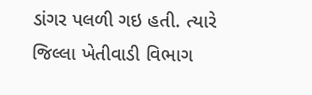ડાંગર પલળી ગઇ હતી. ત્યારે જિલ્લા ખેતીવાડી વિભાગ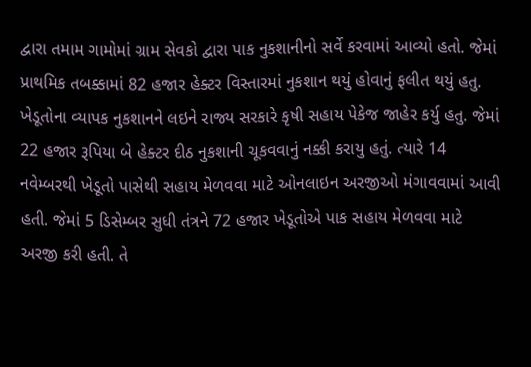દ્વારા તમામ ગામોમાં ગ્રામ સેવકો દ્વારા પાક નુકશાનીનો સર્વે કરવામાં આવ્યો હતો. જેમાં પ્રાથમિક તબક્કામાં 82 હજાર હેક્ટર વિસ્તારમાં નુકશાન થયું હોવાનું ફલીત થયું હતુ. ખેડૂતોના વ્યાપક નુકશાનને લઇને રાજ્ય સરકારે કૃષી સહાય પેકેજ જાહેર કર્યુ હતુ. જેમાં 22 હજાર રૂપિયા બે હેક્ટર દીઠ નુકશાની ચૂકવવાનું નક્કી કરાયુ હતું. ત્યારે 14 નવેમ્બરથી ખેડૂતો પાસેથી સહાય મેળવવા માટે ઓનલાઇન અરજીઓ મંગાવવામાં આવી હતી. જેમાં 5 ડિસેમ્બર સુધી તંત્રને 72 હજાર ખેડૂતોએ પાક સહાય મેળવવા માટે અરજી કરી હતી. તે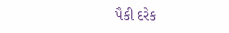પૈકી દરેક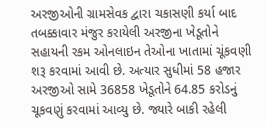અરજીઓની ગ્રામસેવક દ્વારા ચકાસણી કર્યા બાદ તબક્કાવાર મંજુર કરાયેલી અરજીના ખેડૂતોને સહાયની રકમ ઓનલાઇન તેઓના ખાતામાં ચૂંકવણી શરૂ કરવામાં આવી છે. અત્યાર સુધીમાં 58 હજાર અરજીઓ સામે 36858 ખેડૂતોને 64.85 કરોડનું ચૂકવણું કરવામાં આવ્યુ છે. જ્યારે બાકી રહેલી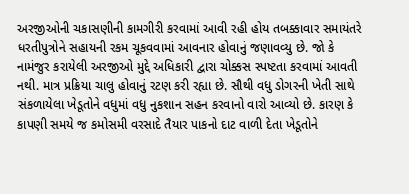અરજીઓની ચકાસણીની કામગીરી કરવામાં આવી રહી હોય તબક્કાવાર સમાયંતરે ધરતીપુત્રોને સહાયની રકમ ચૂકવવામાં આવનાર હોવાનું જણાવવ્યુ છે. જો કે નામંજુર કરાયેલી અરજીઓ મુદ્દે અધિકારી દ્વારા ચોક્કસ સ્પષ્ટતા કરવામાં આવતી નથી. માત્ર પ્રક્રિયા ચાલુ હોવાનું રટણ કરી રહ્યા છે. સૌથી વધુ ડોગરની ખેતી સાથે સંકળાયેલા ખેડૂતોને વધુમાં વધુ નુકશાન સહન કરવાનો વારો આવ્યો છે. કારણ કે કાપણી સમયે જ કમોસમી વરસાદે તૈયાર પાકનો દાટ વાળી દેતા ખેડૂતોને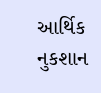આર્થિક નુકશાન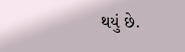થયું છે.